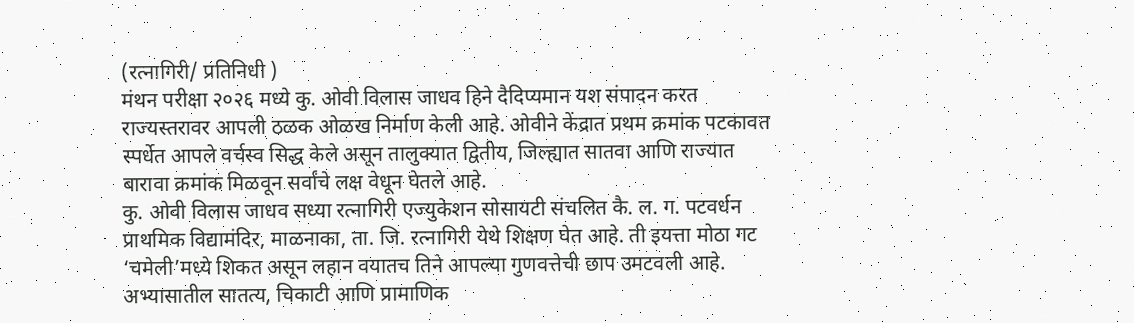(रत्नागिरी/ प्रतिनिधी )
मंथन परीक्षा २०२६ मध्ये कु. ओवी विलास जाधव हिने दैदिप्यमान यश संपादन करत राज्यस्तरावर आपली ठळक ओळख निर्माण केली आहे. ओवीने केंद्रात प्रथम क्रमांक पटकावत स्पर्धेत आपले वर्चस्व सिद्ध केले असून तालुक्यात द्वितीय, जिल्ह्यात सातवा आणि राज्यात बारावा क्रमांक मिळवून सर्वांचे लक्ष वेधून घेतले आहे.
कु. ओवी विलास जाधव सध्या रत्नागिरी एज्युकेशन सोसायटी संचलित कै. ल. ग. पटवर्धन प्राथमिक विद्यामंदिर, माळनाका, ता. जि. रत्नागिरी येथे शिक्षण घेत आहे. ती इयत्ता मोठा गट ‘चमेली’मध्ये शिकत असून लहान वयातच तिने आपल्या गुणवत्तेची छाप उमटवली आहे. अभ्यासातील सातत्य, चिकाटी आणि प्रामाणिक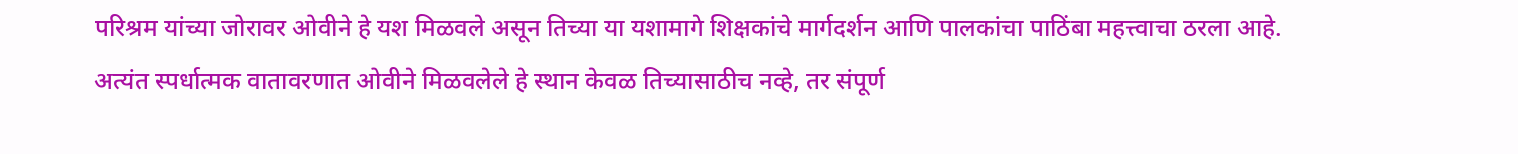परिश्रम यांच्या जोरावर ओवीने हे यश मिळवले असून तिच्या या यशामागे शिक्षकांचे मार्गदर्शन आणि पालकांचा पाठिंबा महत्त्वाचा ठरला आहे. अत्यंत स्पर्धात्मक वातावरणात ओवीने मिळवलेले हे स्थान केवळ तिच्यासाठीच नव्हे, तर संपूर्ण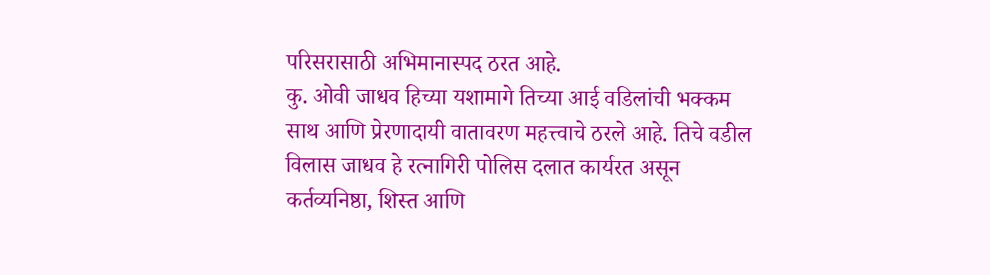परिसरासाठी अभिमानास्पद ठरत आहे.
कु. ओवी जाधव हिच्या यशामागे तिच्या आई वडिलांची भक्कम साथ आणि प्रेरणादायी वातावरण महत्त्वाचे ठरले आहे. तिचे वडील विलास जाधव हे रत्नागिरी पोलिस दलात कार्यरत असून कर्तव्यनिष्ठा, शिस्त आणि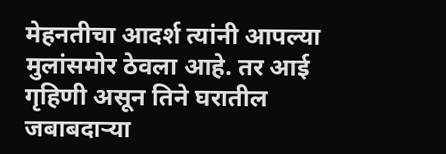मेहनतीचा आदर्श त्यांनी आपल्या मुलांसमोर ठेवला आहे. तर आई गृहिणी असून तिने घरातील जबाबदाऱ्या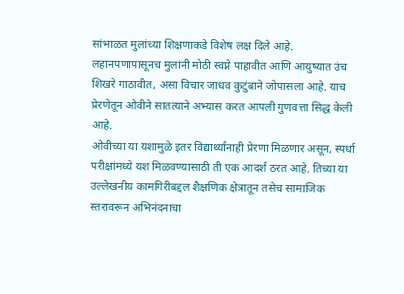सांभाळत मुलांच्या शिक्षणाकडे विशेष लक्ष दिले आहे. लहानपणापासूनच मुलांनी मोठी स्वप्ने पाहावीत आणि आयुष्यात उंच शिखरे गाठावीत, असा विचार जाधव कुटुंबाने जोपासला आहे. याच प्रेरणेतून ओवीने सातत्याने अभ्यास करत आपली गुणवत्ता सिद्ध केली आहे.
ओवीच्या या यशामुळे इतर विद्यार्थ्यांनाही प्रेरणा मिळणार असून, स्पर्धा परीक्षांमध्ये यश मिळवण्यासाठी ती एक आदर्श ठरत आहे. तिच्या या उल्लेखनीय कामगिरीबद्दल शैक्षणिक क्षेत्रातून तसेच सामाजिक स्तरावरून अभिनंदनाचा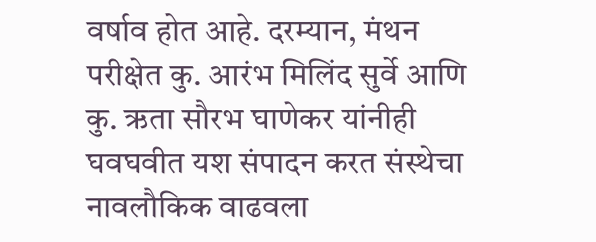वर्षाव होत आहे. दरम्यान, मंथन परीक्षेत कु. आरंभ मिलिंद सुर्वे आणि कु. ऋता सौरभ घाणेकर यांनीही घवघवीत यश संपादन करत संस्थेचा नावलौकिक वाढवला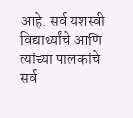आहे. सर्व यशस्वी विद्यार्थ्यांचे आणि त्यांच्या पालकांचे सर्व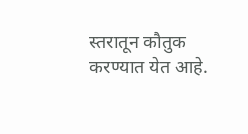स्तरातून कौतुक करण्यात येत आहे.